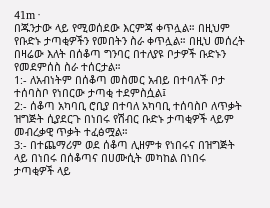41m ·
በጁንታው ላይ የሚወሰደው እርምጃ ቀጥሏል። በዚህም የቡድኑ ታጣቂዎችን የመበትን ስራ ቀጥሏል። በዚህ መሰረት በዛሬው እለት በሰቆጣ ግንባር በተለያዩ ቦታዎች ቡድኑን የመደምሰስ ስራ ተሰርታል።
1:- ለአብነትም በሰቆጣ መስመር አብይ በተባለች ቦታ ተሰባስቦ የነበርው ታጣቂ ተደምስሷል፤
2:- ሰቆጣ አካባቢ ሮቢያ በተባለ አካባቢ ተሰባስቦ ለጥቃት ዝግጅት ሲያደርጉ በነበሩ የሽብር ቡድኑ ታጣቂዎች ላይም መብረቃዊ ጥቃት ተፈፅሟል።
3:- በተጨማሪም ወደ ሰቆጣ ሊዘምቱ የነበሩና በዝግጅት ላይ በነበሩ በሰቆጣና በሀሙሲት መካከል በነበሩ ታጣቂዎች ላይ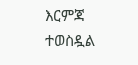እርምጃ ተወስዷል